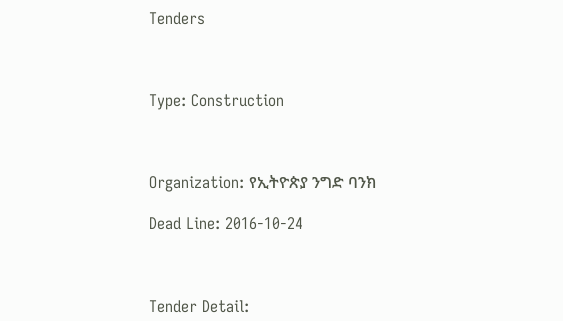Tenders



Type: Construction



Organization: የኢትዮጵያ ንግድ ባንክ

Dead Line: 2016-10-24



Tender Detail: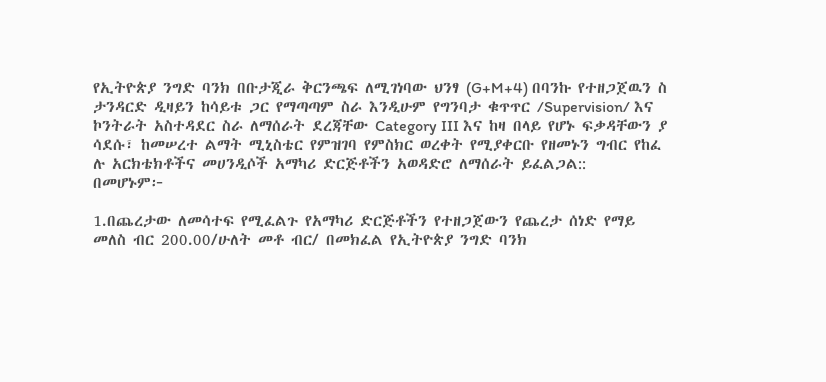የኢትዮጵያ ንግድ ባንክ በቡታጂራ ቅርንጫፍ ለሚገነባው ህንፃ (G+M+4) በባንኩ የተዘጋጀዉን ስ
ታንዳርድ ዲዛይን ከሳይቱ ጋር የማጣጣም ስራ እንዲሁም የግንባታ ቁጥጥር /Supervision/ እና
ኮንትራት አስተዳደር ስራ ለማሰራት ደረጃቸው Category III እና ከዛ በላይ የሆኑ ፍቃዳቸውን ያ
ሳደሱ፣ ከመሠረተ ልማት ሚኒስቴር የምዝገባ የምስክር ወረቀት የሚያቀርቡ የዘመኑን ግብር የከፈ
ሉ አርክቴክቶችና መሀንዲሶች አማካሪ ድርጅቶችን አወዳድሮ ለማሰራት ይፈልጋል::
በመሆኑም፦

1.በጨረታው ለመሳተፍ የሚፈልጉ የአማካሪ ድርጅቶችን የተዘጋጀውን የጨረታ ሰነድ የማይ
መለስ ብር 200.00/ሁለት መቶ ብር/ በመክፈል የኢትዮጵያ ንግድ ባንክ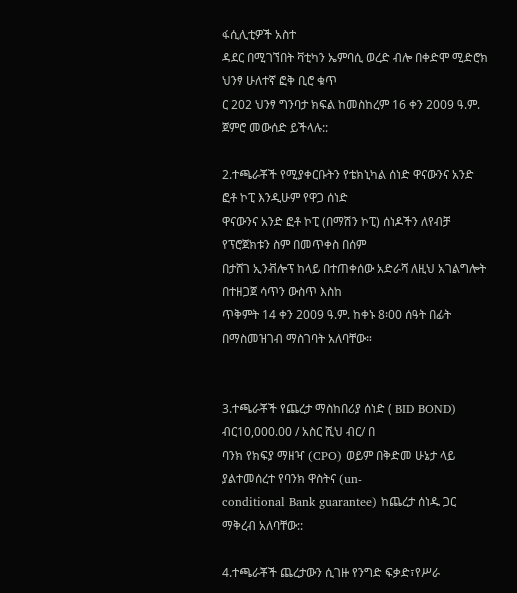ፋሲሊቲዎች አስተ
ዳደር በሚገኘበት ቫቲካን ኤምባሲ ወረድ ብሎ በቀድሞ ሚድሮክ ህንፃ ሁለተኛ ፎቅ ቢሮ ቁጥ
ር 202 ህንፃ ግንባታ ክፍል ከመስከረም 16 ቀን 2009 ዓ.ም. ጀምሮ መውሰድ ይችላሉ::

2.ተጫራቾች የሚያቀርቡትን የቴክኒካል ሰነድ ዋናውንና አንድ ፎቶ ኮፒ እንዲሁም የዋጋ ሰነድ
ዋናውንና አንድ ፎቶ ኮፒ (በማሽን ኮፒ) ሰነዶችን ለየብቻ የፕሮጀክቱን ስም በመጥቀስ በሰም
በታሸገ ኢንቭሎፕ ከላይ በተጠቀሰው አድራሻ ለዚህ አገልግሎት በተዘጋጀ ሳጥን ውስጥ እስከ
ጥቅምት 14 ቀን 2009 ዓ.ም. ከቀኑ 8፡00 ሰዓት በፊት በማስመዝገብ ማስገባት አለባቸው።


3.ተጫራቾች የጨረታ ማስከበሪያ ሰነድ ( BID BOND) ብር10,000.00 / አስር ሺህ ብር/ በ
ባንክ የክፍያ ማዘዣ (CPO) ወይም በቅድመ ሁኔታ ላይ ያልተመሰረተ የባንክ ዋስትና (un-
conditional Bank guarantee) ከጨረታ ሰነዱ ጋር ማቅረብ አለባቸው::

4.ተጫራቾች ጨረታውን ሲገዙ የንግድ ፍቃድ፣የሥራ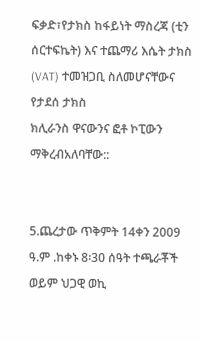ፍቃድ፣የታክስ ከፋይነት ማስረጃ (ቲን
ሰርተፍኬት) እና ተጨማሪ እሴት ታክስ (VAT) ተመዝጋቢ ስለመሆናቸውና የታደሰ ታክስ
ክሊራንስ ዋናውንና ፎቶ ኮፒውን ማቅረብአለባቸው::


5.ጨረታው ጥቅምት 14ቀን 2009 ዓ.ም .ከቀኑ 8፡30 ሰዓት ተጫራቾች ወይም ህጋዊ ወኪ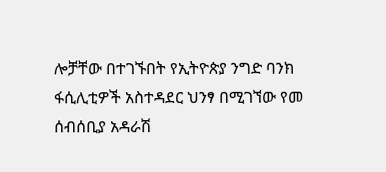ሎቻቸው በተገኙበት የኢትዮጵያ ንግድ ባንክ ፋሲሊቲዎች አስተዳደር ህንፃ በሚገኘው የመ
ሰብሰቢያ አዳራሽ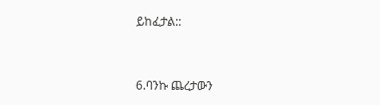ይከፈታል::


6.ባንኩ ጨረታውን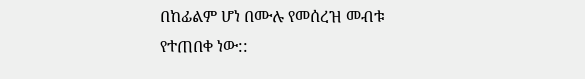በከፊልም ሆነ በሙሉ የመሰረዝ መብቱ የተጠበቀ ነው::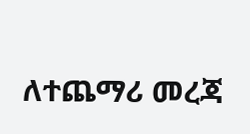ለተጨማሪ መረጃ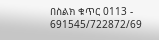በስልክ ቁጥር 0113 - 691545/722872/69